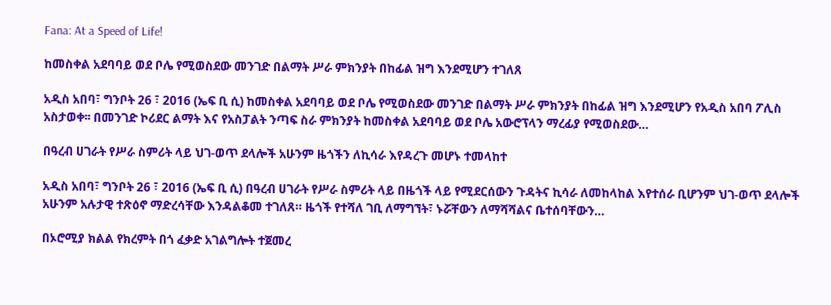Fana: At a Speed of Life!

ከመስቀል አደባባይ ወደ ቦሌ የሚወስደው መንገድ በልማት ሥራ ምክንያት በከፊል ዝግ እንደሚሆን ተገለጸ

አዲስ አበባ፣ ግንቦት 26 ፣ 2016 (ኤፍ ቢ ሲ) ከመስቀል አደባባይ ወደ ቦሌ የሚወስደው መንገድ በልማት ሥራ ምክንያት በከፊል ዝግ እንደሚሆን የአዲስ አበባ ፖሊስ አስታወቀ፡፡ በመንገድ ኮሪደር ልማት እና የአስፓልት ንጣፍ ስራ ምክንያት ከመስቀል አደባባይ ወደ ቦሌ አውሮፕላን ማረፊያ የሚወስደው…

በዓረብ ሀገራት የሥራ ስምሪት ላይ ህገ-ወጥ ደላሎች አሁንም ዜጎችን ለኪሳራ እየዳረጉ መሆኑ ተመላከተ

አዲስ አበባ፣ ግንቦት 26 ፣ 2016 (ኤፍ ቢ ሲ) በዓረብ ሀገራት የሥራ ስምሪት ላይ በዜጎች ላይ የሚደርሰውን ጉዳትና ኪሳራ ለመከላከል እየተሰራ ቢሆንም ህገ-ወጥ ደላሎች አሁንም አሉታዊ ተጽዕኖ ማድረሳቸው እንዳልቆመ ተገለጸ። ዜጎች የተሻለ ገቢ ለማግኘት፣ ኑሯቸውን ለማሻሻልና ቤተሰባቸውን…

በኦሮሚያ ክልል የክረምት በጎ ፈቃድ አገልግሎት ተጀመረ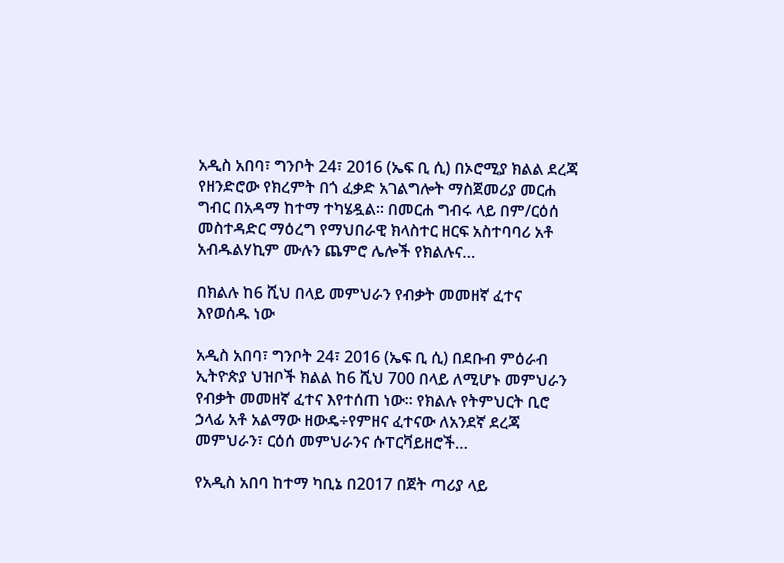አዲስ አበባ፣ ግንቦት 24፣ 2016 (ኤፍ ቢ ሲ) በኦሮሚያ ክልል ደረጃ የዘንድሮው የክረምት በጎ ፈቃድ አገልግሎት ማስጀመሪያ መርሐ ግብር በአዳማ ከተማ ተካሄዷል። በመርሐ ግብሩ ላይ በም/ርዕሰ መስተዳድር ማዕረግ የማህበራዊ ክላስተር ዘርፍ አስተባባሪ አቶ አብዱልሃኪም ሙሉን ጨምሮ ሌሎች የክልሉና…

በክልሉ ከ6 ሺህ በላይ መምህራን የብቃት መመዘኛ ፈተና እየወሰዱ ነው

አዲስ አበባ፣ ግንቦት 24፣ 2016 (ኤፍ ቢ ሲ) በደቡብ ምዕራብ ኢትዮጵያ ህዝቦች ክልል ከ6 ሺህ 700 በላይ ለሚሆኑ መምህራን የብቃት መመዘኛ ፈተና እየተሰጠ ነው። የክልሉ የትምህርት ቢሮ ኃላፊ አቶ አልማው ዘውዴ÷የምዘና ፈተናው ለአንደኛ ደረጃ መምህራን፣ ርዕሰ መምህራንና ሱፐርቫይዘሮች…

የአዲስ አበባ ከተማ ካቢኔ በ2017 በጀት ጣሪያ ላይ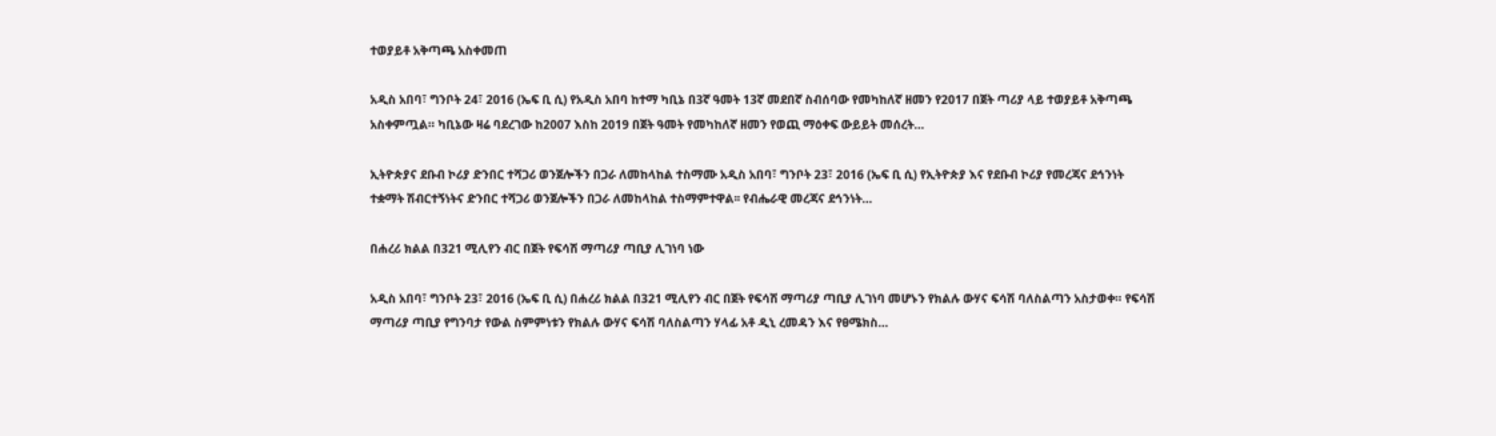ተወያይቶ አቅጣጫ አስቀመጠ

አዲስ አበባ፣ ግንቦት 24፣ 2016 (ኤፍ ቢ ሲ) የአዲስ አበባ ከተማ ካቢኔ በ3ኛ ዓመት 13ኛ መደበኛ ስብሰባው የመካከለኛ ዘመን የ2017 በጀት ጣሪያ ላይ ተወያይቶ አቅጣጫ አስቀምጧል። ካቢኔው ዛሬ ባደረገው ከ2007 እስከ 2019 በጀት ዓመት የመካከለኛ ዘመን የወጪ ማዕቀፍ ውይይት መሰረት…

ኢትዮጵያና ደቡብ ኮሪያ ድንበር ተሻጋሪ ወንጀሎችን በጋራ ለመከላከል ተስማሙ አዲስ አበባ፣ ግንቦት 23፣ 2016 (ኤፍ ቢ ሲ) የኢትዮጵያ እና የደቡብ ኮሪያ የመረጃና ደኅንነት ተቋማት ሽብርተኝነትና ድንበር ተሻጋሪ ወንጀሎችን በጋራ ለመከላከል ተስማምተዋል፡፡ የብሔራዊ መረጃና ደኅንነት…

በሐረሪ ክልል በ321 ሚሊየን ብር በጀት የፍሳሽ ማጣሪያ ጣቢያ ሊገነባ ነው

አዲስ አበባ፣ ግንቦት 23፣ 2016 (ኤፍ ቢ ሲ) በሐረሪ ክልል በ321 ሚሊየን ብር በጀት የፍሳሽ ማጣሪያ ጣቢያ ሊገነባ መሆኑን የክልሉ ውሃና ፍሳሽ ባለስልጣን አስታወቀ። የፍሳሽ ማጣሪያ ጣቢያ የግንባታ የውል ስምምነቱን የክልሉ ውሃና ፍሳሽ ባለስልጣን ሃላፊ አቶ ዲኒ ረመዳን እና የፀሜክስ…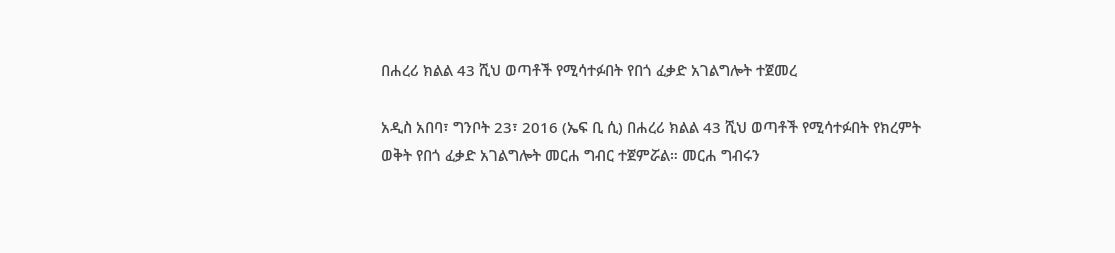በሐረሪ ክልል 43 ሺህ ወጣቶች የሚሳተፉበት የበጎ ፈቃድ አገልግሎት ተጀመረ

አዲስ አበባ፣ ግንቦት 23፣ 2016 (ኤፍ ቢ ሲ) በሐረሪ ክልል 43 ሺህ ወጣቶች የሚሳተፉበት የክረምት ወቅት የበጎ ፈቃድ አገልግሎት መርሐ ግብር ተጀምሯል። መርሐ ግብሩን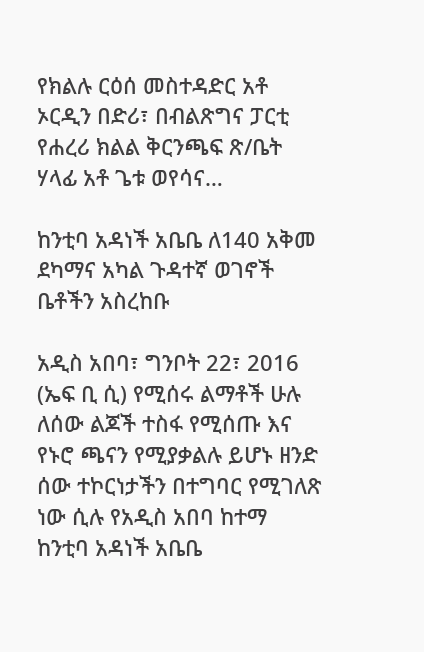የክልሉ ርዕሰ መስተዳድር አቶ ኦርዲን በድሪ፣ በብልጽግና ፓርቲ የሐረሪ ክልል ቅርንጫፍ ጽ/ቤት ሃላፊ አቶ ጌቱ ወየሳና…

ከንቲባ አዳነች አቤቤ ለ140 አቅመ ደካማና አካል ጉዳተኛ ወገኖች ቤቶችን አስረከቡ

አዲስ አበባ፣ ግንቦት 22፣ 2016 (ኤፍ ቢ ሲ) የሚሰሩ ልማቶች ሁሉ ለሰው ልጆች ተስፋ የሚሰጡ እና የኑሮ ጫናን የሚያቃልሉ ይሆኑ ዘንድ ሰው ተኮርነታችን በተግባር የሚገለጽ ነው ሲሉ የአዲስ አበባ ከተማ ከንቲባ አዳነች አቤቤ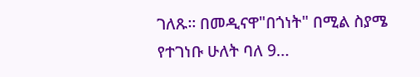ገለጹ፡፡ በመዲናዋ"በጎነት" በሚል ስያሜ የተገነቡ ሁለት ባለ 9…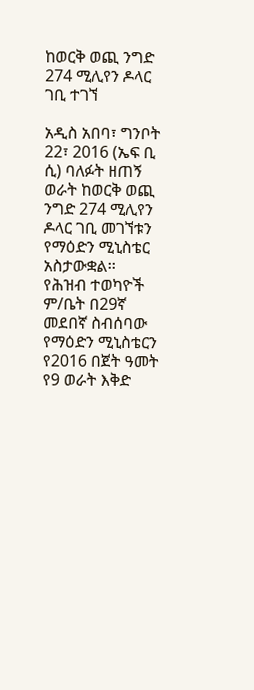ከወርቅ ወጪ ንግድ 274 ሚሊየን ዶላር ገቢ ተገኘ

አዲስ አበባ፣ ግንቦት 22፣ 2016 (ኤፍ ቢ ሲ) ባለፉት ዘጠኝ ወራት ከወርቅ ወጪ ንግድ 274 ሚሊየን ዶላር ገቢ መገኘቱን የማዕድን ሚኒስቴር አስታውቋል፡፡ የሕዝብ ተወካዮች ም/ቤት በ29ኛ መደበኛ ስብሰባው የማዕድን ሚኒስቴርን የ2016 በጀት ዓመት የ9 ወራት እቅድ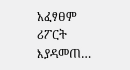አፈፃፀም ሪፖርት እያዳመጠ…